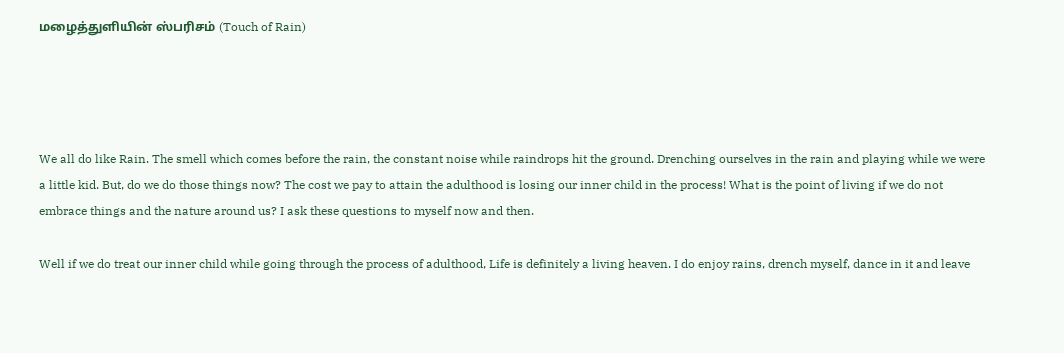மழைத்துளியின் ஸ்பரிசம் (Touch of Rain)




We all do like Rain. The smell which comes before the rain, the constant noise while raindrops hit the ground. Drenching ourselves in the rain and playing while we were a little kid. But, do we do those things now? The cost we pay to attain the adulthood is losing our inner child in the process! What is the point of living if we do not embrace things and the nature around us? I ask these questions to myself now and then.

Well if we do treat our inner child while going through the process of adulthood, Life is definitely a living heaven. I do enjoy rains, drench myself, dance in it and leave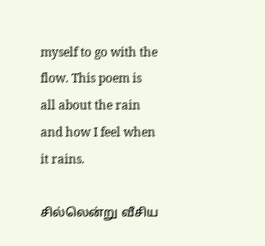myself to go with the flow. This poem is all about the rain and how I feel when it rains.

சில்லென்று வீசிய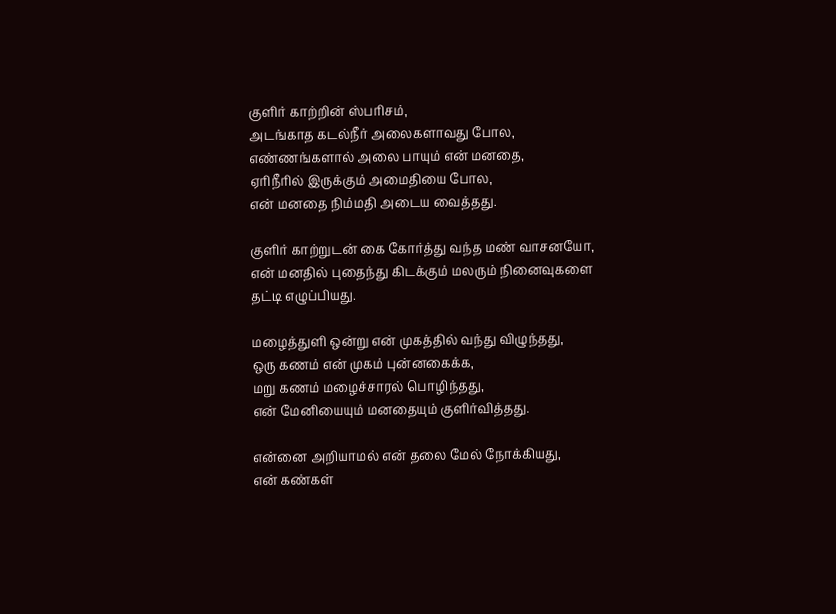குளிர் காற்றின் ஸ்பரிசம்,
அடங்காத கடல்நீர் அலைகளாவது போல,
எண்ணங்களால் அலை பாயும் என் மனதை,
ஏரிநீரில் இருக்கும் அமைதியை போல,
என் மனதை நிம்மதி அடைய வைத்தது.

குளிர் காற்றுடன் கை கோர்த்து வந்த மண் வாசனயோ,
என் மனதில் புதைந்து கிடக்கும் மலரும் நினைவுகளை தட்டி எழுப்பியது.

மழைத்துளி ஒன்று என் முகத்தில் வந்து விழுந்தது,
ஒரு கணம் என் முகம் புன்னகைக்க,
மறு கணம் மழைச்சாரல் பொழிந்தது,
என் மேனியையும் மனதையும் குளிர்வித்தது.

என்னை அறியாமல் என் தலை மேல் நோக்கியது,
என் கண்கள்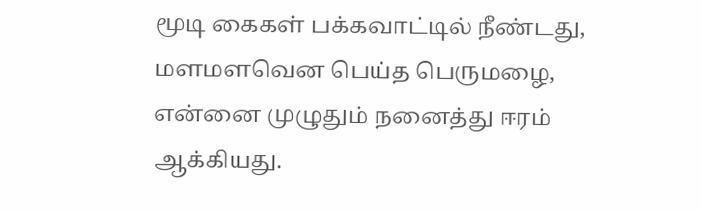மூடி கைகள் பக்கவாட்டில் நீண்டது,
மளமளவென பெய்த பெருமழை,
என்னை முழுதும் நனைத்து ஈரம் ஆக்கியது.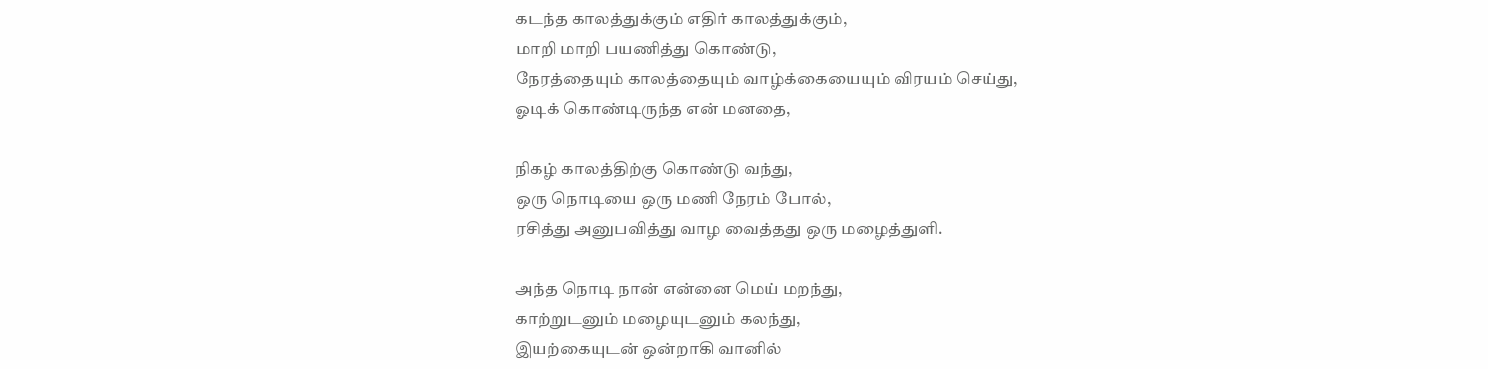கடந்த காலத்துக்கும் எதிர் காலத்துக்கும்,
மாறி மாறி பயணித்து கொண்டு,
நேரத்தையும் காலத்தையும் வாழ்க்கையையும் விரயம் செய்து,
ஓடிக் கொண்டிருந்த என் மனதை,

நிகழ் காலத்திற்கு கொண்டு வந்து,
ஒரு நொடியை ஒரு மணி நேரம் போல்,
ரசித்து அனுபவித்து வாழ வைத்தது ஒரு மழைத்துளி.

அந்த நொடி நான் என்னை மெய் மறந்து,
காற்றுடனும் மழையுடனும் கலந்து,
இயற்கையுடன் ஒன்றாகி வானில்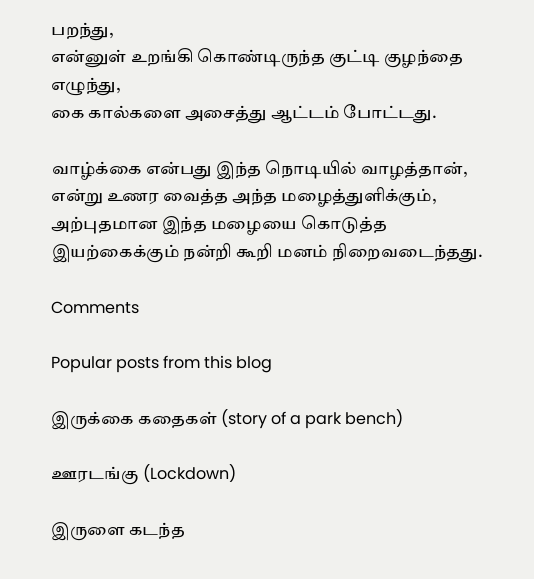பறந்து,
என்னுள் உறங்கி கொண்டிருந்த குட்டி குழந்தை எழுந்து,
கை கால்களை அசைத்து ஆட்டம் போட்டது.

வாழ்க்கை என்பது இந்த நொடியில் வாழத்தான்,
என்று உணர வைத்த அந்த மழைத்துளிக்கும்,
அற்புதமான இந்த மழையை கொடுத்த இயற்கைக்கும் நன்றி கூறி மனம் நிறைவடைந்தது.

Comments

Popular posts from this blog

இருக்கை கதைகள் (story of a park bench)

ஊரடங்கு (Lockdown)

இருளை கடந்த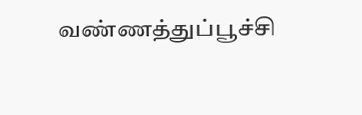வண்ணத்துப்பூச்சி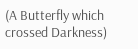(A Butterfly which crossed Darkness)